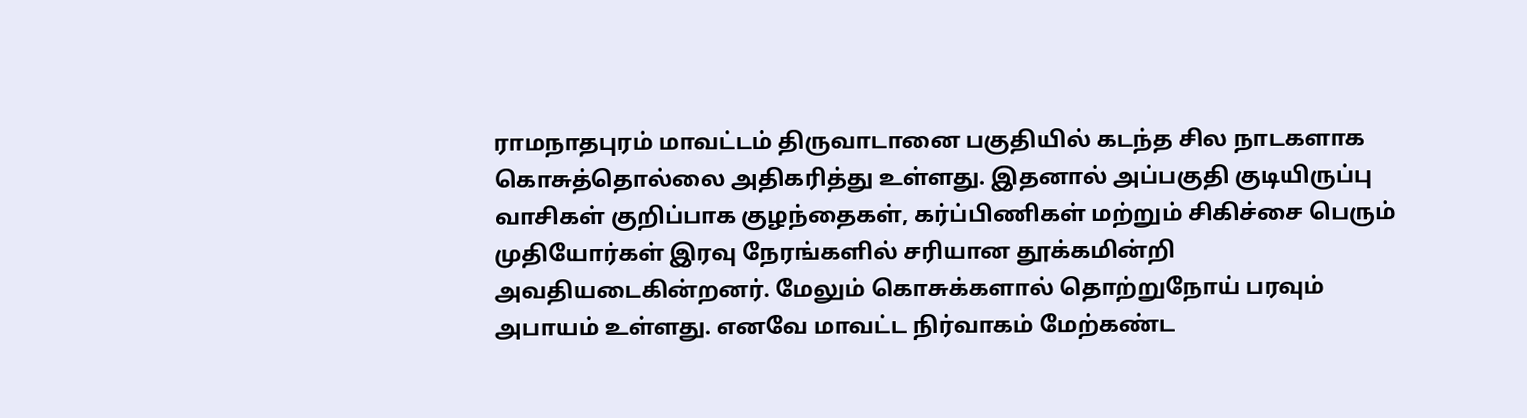ராமநாதபுரம் மாவட்டம் திருவாடானை பகுதியில் கடந்த சில நாடகளாக கொசுத்தொல்லை அதிகரித்து உள்ளது. இதனால் அப்பகுதி குடியிருப்பு வாசிகள் குறிப்பாக குழந்தைகள், கர்ப்பிணிகள் மற்றும் சிகிச்சை பெரும் முதியோர்கள் இரவு நேரங்களில் சரியான தூக்கமின்றி அவதியடைகின்றனர். மேலும் கொசுக்களால் தொற்றுநோய் பரவும் அபாயம் உள்ளது. எனவே மாவட்ட நிர்வாகம் மேற்கண்ட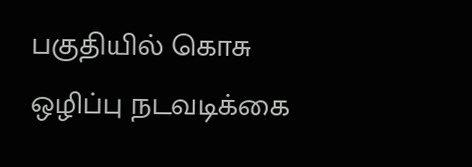பகுதியில் கொசு ஒழிப்பு நடவடிக்கை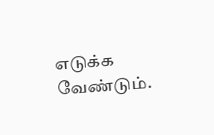எடுக்க வேண்டும்.